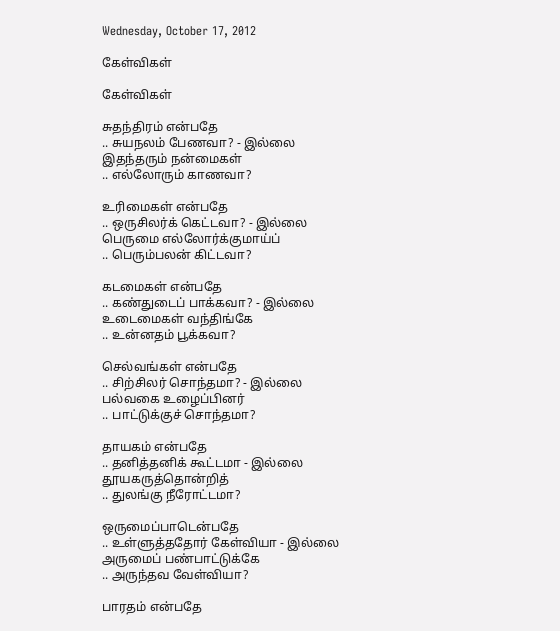Wednesday, October 17, 2012

கேள்விகள்

கேள்விகள்

சுதந்திரம் என்பதே
.. சுயநலம் பேணவா? - இல்லை
இதந்தரும் நன்மைகள்
.. எல்லோரும் காணவா?

உரிமைகள் என்பதே
.. ஒருசிலர்க் கெட்டவா? - இல்லை
பெருமை எல்லோர்க்குமாய்ப்
.. பெரும்பலன் கிட்டவா?

கடமைகள் என்பதே
.. கண்துடைப் பாக்கவா? - இல்லை
உடைமைகள் வந்திங்கே
.. உன்னதம் பூக்கவா?

செல்வங்கள் என்பதே
.. சிற்சிலர் சொந்தமா? - இல்லை
பல்வகை உழைப்பினர்
.. பாட்டுக்குச் சொந்தமா?

தாயகம் என்பதே
.. தனித்தனிக் கூட்டமா - இல்லை
தூயகருத்தொன்றித்
.. துலங்கு நீரோட்டமா?

ஒருமைப்பாடென்பதே
.. உள்ளுத்ததோர் கேள்வியா - இல்லை
அருமைப் பண்பாட்டுக்கே
.. அருந்தவ வேள்வியா?

பாரதம் என்பதே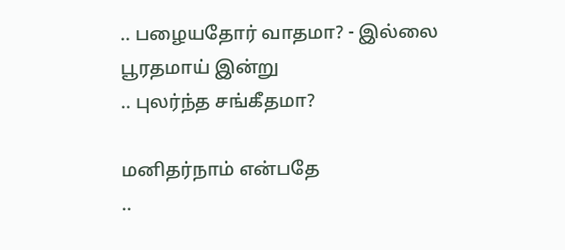.. பழையதோர் வாதமா? - இல்லை
பூரதமாய் இன்று
.. புலர்ந்த சங்கீதமா?

மனிதர்நாம் என்பதே
..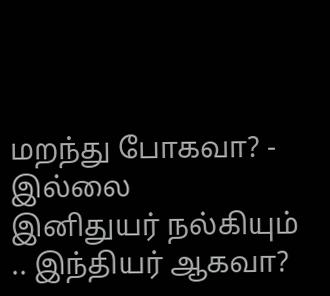மறந்து போகவா? - இல்லை
இனிதுயர் நல்கியும்
.. இந்தியர் ஆகவா?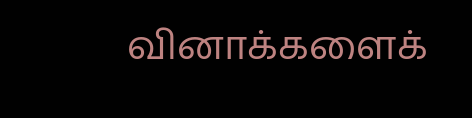வினாக்களைக்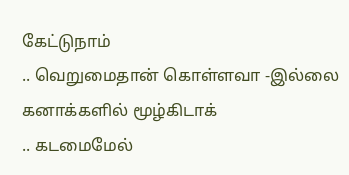கேட்டுநாம்
.. வெறுமைதான் கொள்ளவா -இல்லை
கனாக்களில் மூழ்கிடாக்
.. கடமைமேல்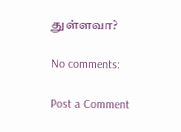துள்ளவா?

No comments:

Post a Comment